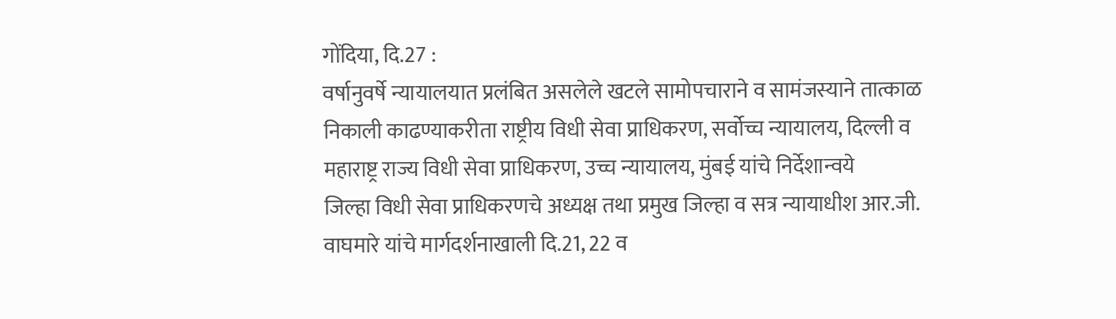गोंदिया, दि.27 :
वर्षानुवर्षे न्यायालयात प्रलंबित असलेले खटले सामोपचाराने व सामंजस्याने तात्काळ
निकाली काढण्याकरीता राष्ट्रीय विधी सेवा प्राधिकरण, सर्वोच्च न्यायालय, दिल्ली व
महाराष्ट्र राज्य विधी सेवा प्राधिकरण, उच्च न्यायालय, मुंबई यांचे निर्देशान्वये
जिल्हा विधी सेवा प्राधिकरणचे अध्यक्ष तथा प्रमुख जिल्हा व सत्र न्यायाधीश आर.जी.
वाघमारे यांचे मार्गदर्शनाखाली दि.21, 22 व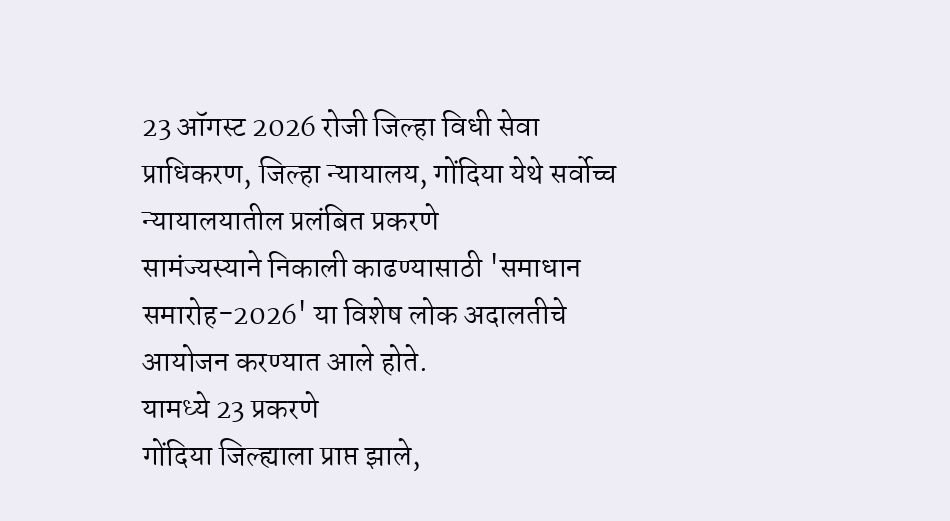23 ऑगस्ट 2026 रोजी जिल्हा विधी सेवा
प्राधिकरण, जिल्हा न्यायालय, गोंदिया येथे सर्वोच्च न्यायालयातील प्रलंबित प्रकरणे
सामंज्यस्याने निकाली काढण्यासाठी 'समाधान समारोह-2026' या विशेष लोक अदालतीचे
आयोजन करण्यात आले होते.
यामध्ये 23 प्रकरणे
गोंदिया जिल्ह्याला प्राप्त झाले,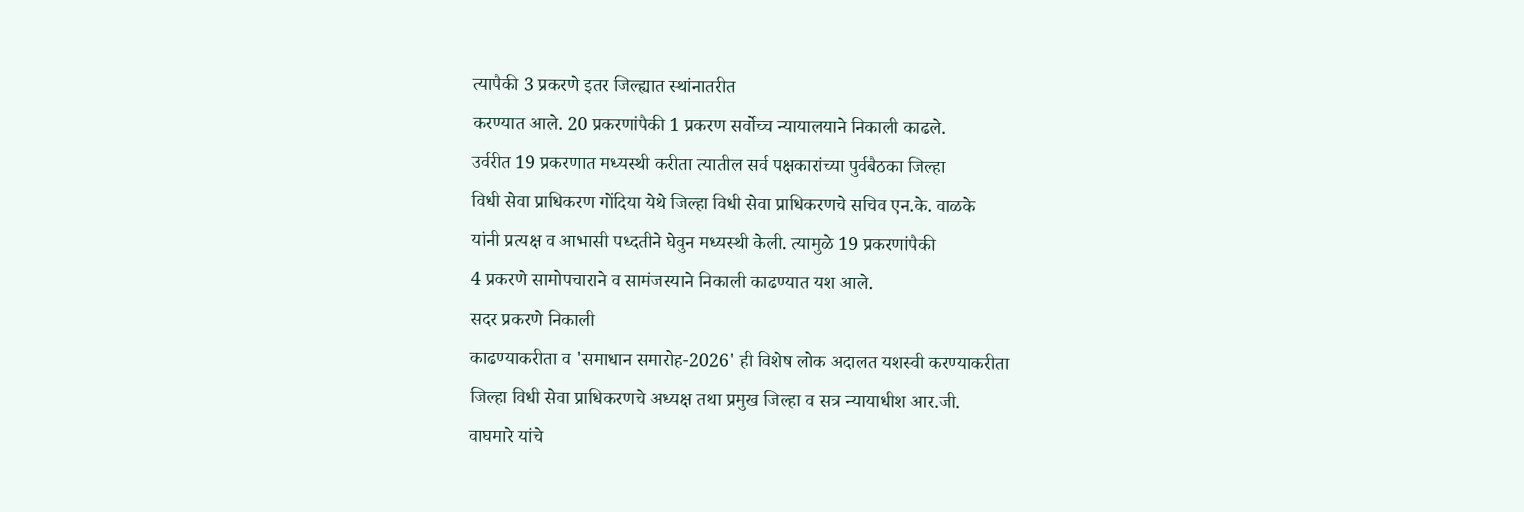त्यापैकी 3 प्रकरणे इतर जिल्ह्यात स्थांनातरीत
करण्यात आले. 20 प्रकरणांपैकी 1 प्रकरण सर्वोच्च न्यायालयाने निकाली काढले.
उर्वरीत 19 प्रकरणात मध्यस्थी करीता त्यातील सर्व पक्षकारांच्या पुर्वबैठका जिल्हा
विधी सेवा प्राधिकरण गोंदिया येथे जिल्हा विधी सेवा प्राधिकरणचे सचिव एन.के. वाळके
यांनी प्रत्यक्ष व आभासी पध्दतीने घेवुन मध्यस्थी केली. त्यामुळे 19 प्रकरणांपैकी
4 प्रकरणे सामोपचाराने व सामंजस्याने निकाली काढण्यात यश आले.
सदर प्रकरणे निकाली
काढण्याकरीता व 'समाधान समारोह-2026' ही विशेष लोक अदालत यशस्वी करण्याकरीता
जिल्हा विधी सेवा प्राधिकरणचे अध्यक्ष तथा प्रमुख जिल्हा व सत्र न्यायाधीश आर.जी.
वाघमारे यांचे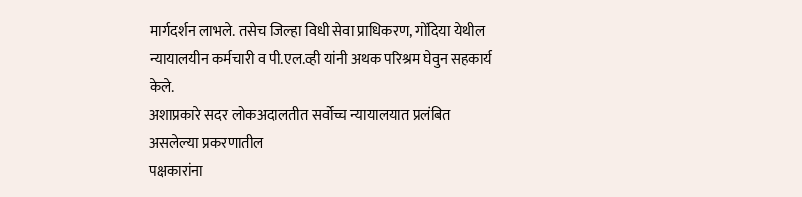मार्गदर्शन लाभले. तसेच जिल्हा विधी सेवा प्राधिकरण, गोंदिया येथील
न्यायालयीन कर्मचारी व पी.एल.व्ही यांनी अथक परिश्रम घेवुन सहकार्य केले.
अशाप्रकारे सदर लोकअदालतीत सर्वोच्च न्यायालयात प्रलंबित असलेल्या प्रकरणातील
पक्षकारांना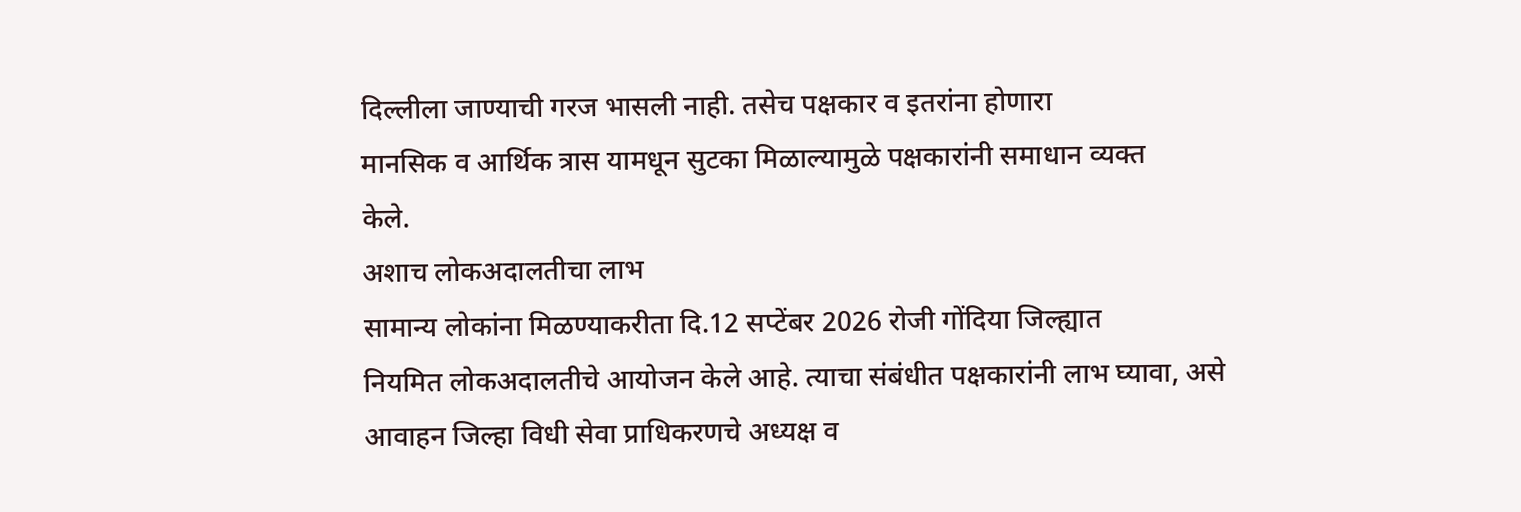दिल्लीला जाण्याची गरज भासली नाही. तसेच पक्षकार व इतरांना होणारा
मानसिक व आर्थिक त्रास यामधून सुटका मिळाल्यामुळे पक्षकारांनी समाधान व्यक्त
केले.
अशाच लोकअदालतीचा लाभ
सामान्य लोकांना मिळण्याकरीता दि.12 सप्टेंबर 2026 रोजी गोंदिया जिल्ह्यात
नियमित लोकअदालतीचे आयोजन केले आहे. त्याचा संबंधीत पक्षकारांनी लाभ घ्यावा, असे
आवाहन जिल्हा विधी सेवा प्राधिकरणचे अध्यक्ष व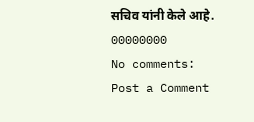सचिव यांनी केले आहे.
00000000
No comments:
Post a Comment